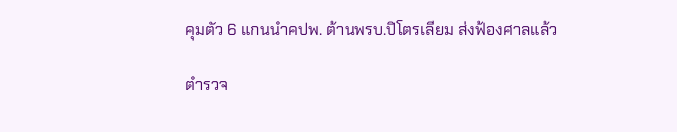คุมตัว 6 แกนนำคปพ. ต้านพรบ.ปิโตรเลียม ส่งฟ้องศาลแล้ว

ตำรวจ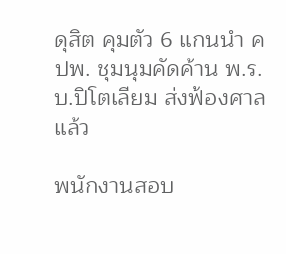ดุสิต คุมตัว 6 แกนนำ คปพ. ชุมนุมคัดค้าน พ.ร.บ.ปิโตเลียม ส่งฟ้องศาลแล้ว

พนักงานสอบ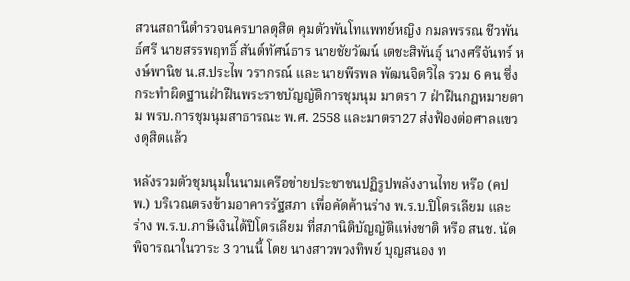สวนสถานีตำรวจนครบาลดุสิต คุมตัวพันโทแพทย์หญิง กมลพรรณ ชีวพันธ์ศรี นายสรรพฤทธิ์ สันต์ทัศน์ธาร นายชัยวัฒน์ เตชะสิพันธุ์ นางศรีจันทร์ หงษ์พานิช น.ส.ประไพ วรากรณ์ และ นายพีรพล พัฒนจิตวิไล รวม 6 คน ซึ่งกระทำผิดฐานฝ่าฝืนพระราชบัญญัติการชุมนุม มาตรา 7 ฝ่าฝืนกฎหมายตาม พรบ.การชุมนุมสาธารณะ พ.ศ. 2558 และมาตรา27 ส่งฟ้องต่อศาลแขวงดุสิตแล้ว

หลังรวมตัวชุมนุมในนามเครือข่ายประชาชนปฏิรูปพลังงานไทย หรือ (คปพ.) บริเวณตรงข้ามอาคารรัฐสภา เพื่อคัดค้านร่าง พ.ร.บ.ปิโตรเลียม และ ร่าง พ.ร.บ.ภาษีเงินได้ปิโตรเลียม ที่สภานิติบัญญัติแห่งชาติ หรือ สนช. นัดพิจารณาในวาระ 3 วานนี้ โดย นางสาวพวงทิพย์ บุญสนอง ท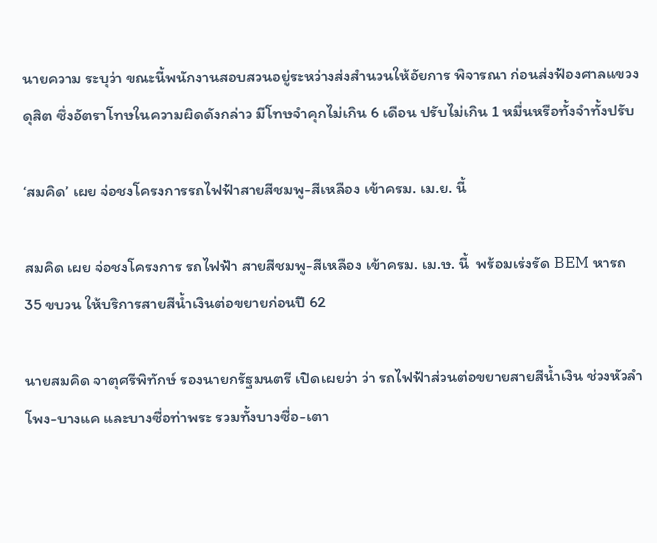นายความ ระบุว่า ขณะนี้พนักงานสอบสวนอยู่ระหว่างส่งสำนวนให้อัยการ พิจารณา ก่อนส่งฟ้องศาลแขวงดุสิต ซึ่งอัตราโทษในความผิดดังกล่าว มีโทษจำคุกไม่เกิน 6 เดือน ปรับไม่เกิน 1 หมื่นหรือทั้งจำทั้งปรับ

‘สมคิด’ เผย จ่อชงโครงการรถไฟฟ้าสายสีชมพู-สีเหลือง เข้าครม. เม.ย. นี้

สมคิด เผย จ่อชงโครงการ รถไฟฟ้า สายสีชมพู-สีเหลือง เข้าครม. เม.ษ. นี้  พร้อมเร่งรัด BEM หารถ 35 ขบวน ให้บริการสายสีน้ำเงินต่อขยายก่อนปี 62

นายสมคิด จาตุศรีพิทักษ์ รองนายกรัฐมนตรี เปิดเผยว่า ว่า รถไฟฟ้าส่วนต่อขยายสายสีน้ำเงิน ช่วงหัวลำโพง-บางแค และบางซื่อท่าพระ รวมทั้งบางซื่อ-เตา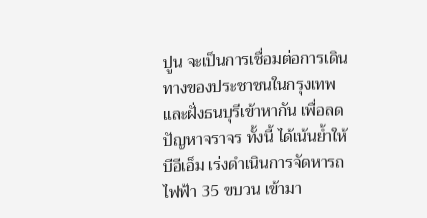ปูน จะเป็นการเชื่อมต่อการเดินทางของประชาชนในกรุงเทพและฝั่งธนบุรีเข้าหากัน เพื่อลดปัญหาจราจร ทั้งนี้ ได้เน้นย้ำให้ บีอีเอ็ม เร่งดำเนินการจัดหารถไฟฟ้า 35 ขบวน เข้ามา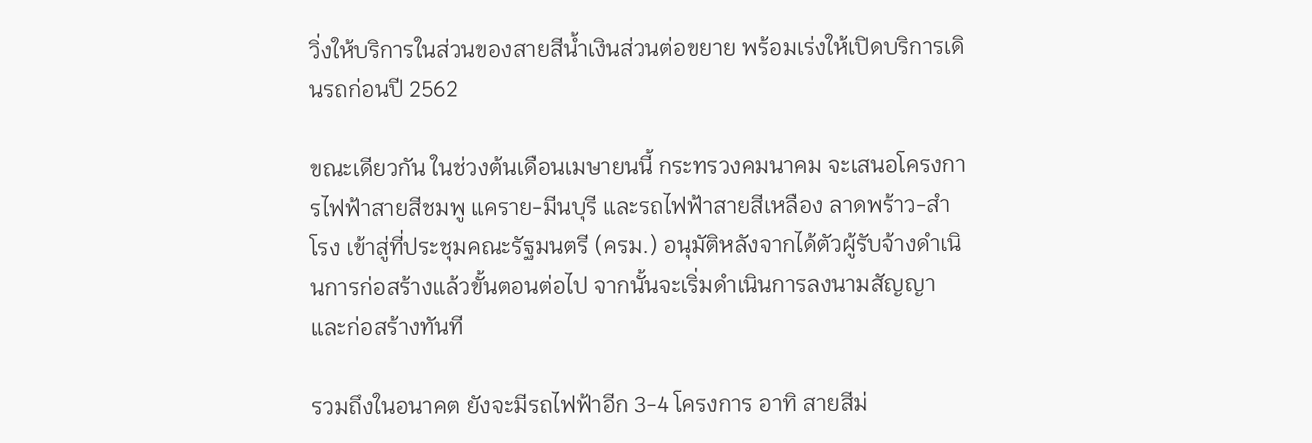วิ่งให้บริการในส่วนของสายสีน้ำเงินส่วนต่อขยาย พร้อมเร่งให้เปิดบริการเดินรถก่อนปี 2562

ขณะเดียวกัน ในช่วงต้นเดือนเมษายนนี้ กระทรวงคมนาคม จะเสนอโครงการไฟฟ้าสายสีชมพู แคราย-มีนบุรี และรถไฟฟ้าสายสีเหลือง ลาดพร้าว-สำโรง เข้าสู่ที่ประชุมคณะรัฐมนตรี (ครม.) อนุมัติหลังจากได้ตัวผู้รับจ้างดำเนินการก่อสร้างแล้วขั้นตอนต่อไป จากนั้นจะเริ่มดำเนินการลงนามสัญญาและก่อสร้างทันที

รวมถึงในอนาคต ยังจะมีรถไฟฟ้าอีก 3-4 โครงการ อาทิ สายสีม่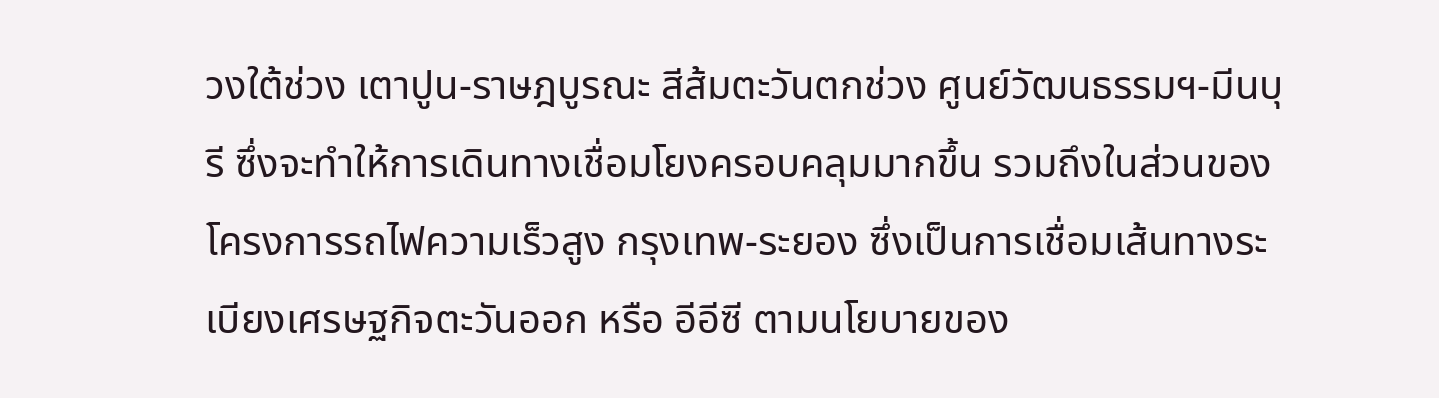วงใต้ช่วง เตาปูน-ราษฎบูรณะ สีส้มตะวันตกช่วง ศูนย์วัฒนธรรมฯ-มีนบุรี ซึ่งจะทำให้การเดินทางเชื่อมโยงครอบคลุมมากขึ้น รวมถึงในส่วนของโครงการรถไฟความเร็วสูง กรุงเทพ-ระยอง ซึ่งเป็นการเชื่อมเส้นทางระเบียงเศรษฐกิจตะวันออก หรือ อีอีซี ตามนโยบายของ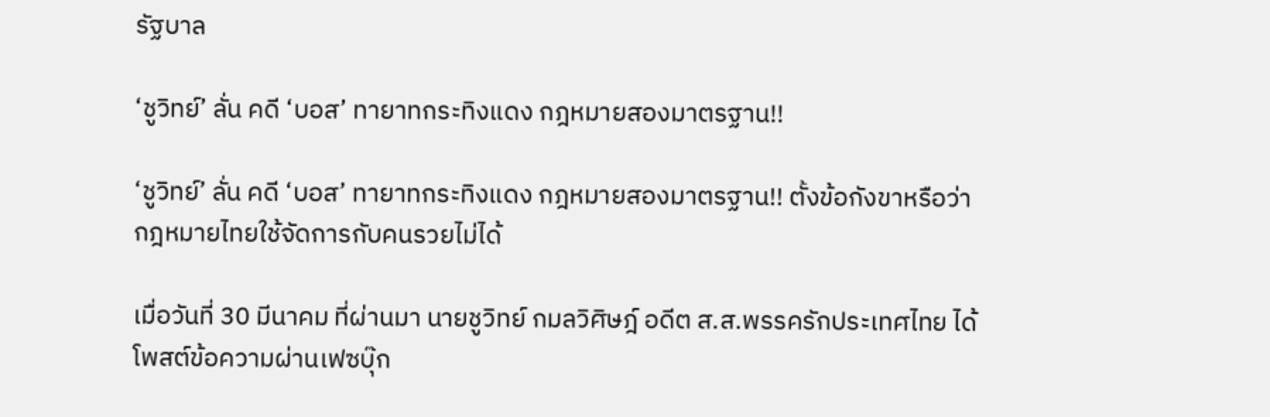รัฐบาล

‘ชูวิทย์’ ลั่น คดี ‘บอส’ ทายาทกระทิงแดง กฎหมายสองมาตรฐาน!!

‘ชูวิทย์’ ลั่น คดี ‘บอส’ ทายาทกระทิงแดง กฎหมายสองมาตรฐาน!! ตั้งข้อกังขาหรือว่ากฎหมายไทยใช้จัดการกับคนรวยไม่ได้

เมื่อวันที่ 30 มีนาคม ที่ผ่านมา นายชูวิทย์ กมลวิศิษฎ์ อดีต ส.ส.พรรครักประเทศไทย ได้โพสต์ข้อความผ่านเฟซบุ๊ก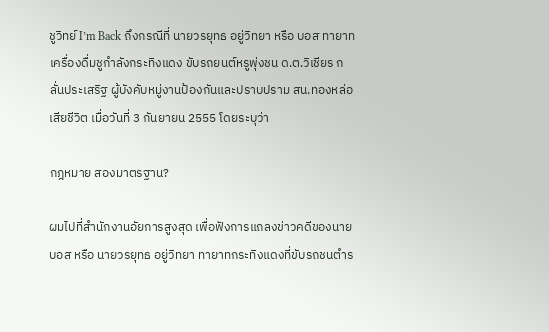ชูวิทย์ I’m Back ถึงกรณีที่ นายวรยุทธ อยู่วิทยา หรือ บอส ทายาทเครื่องดื่มชูกำลังกระทิงแดง ขับรถยนต์หรูพุ่งชน ด.ต.วิเชียร กลั่นประเสริฐ ผู้บังคับหมู่งานป้องกันและปราบปราม สน.ทองหล่อ เสียชีวิต เมื่อวันที่ 3 กันยายน 2555 โดยระบุว่า

กฎหมาย สองมาตรฐาน?

ผมไปที่สำนักงานอัยการสูงสุด เพื่อฟังการแถลงข่าวคดีของนายบอส หรือ นายวรยุทธ อยู่วิทยา ทายาทกระทิงแดงที่ขับรถชนตำร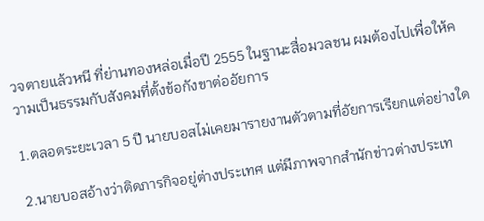วจตายแล้วหนี ที่ย่านทองหล่อเมื่อปี 2555 ในฐานะสื่อมวลชน ผมต้องไปเพื่อให้ความเป็นธรรมกับสังคมที่ตั้งข้อกังขาต่ออัยการ

1.ตลอดระยะเวลา 5 ปี นายบอสไม่เคยมารายงานตัวตามที่อัยการเรียกแต่อย่างใด

2.นายบอสอ้างว่าติดภารกิจอยู่ต่างประเทศ แต่มีภาพจากสำนักข่าวต่างประเท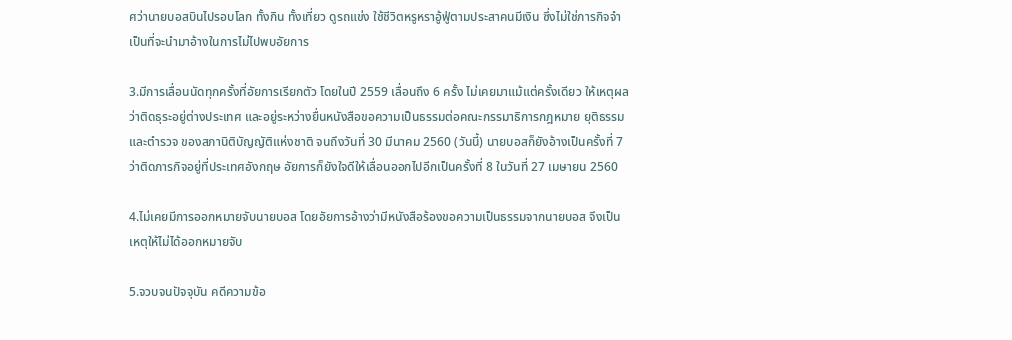ศว่านายบอสบินไปรอบโลก ทั้งกิน ทั้งเที่ยว ดูรถแข่ง ใช้ชีวิตหรูหราอู้ฟู่ตามประสาคนมีเงิน ซึ่งไม่ใช่ภารกิจจำเป็นที่จะนำมาอ้างในการไม่ไปพบอัยการ

3.มีการเลื่อนนัดทุกครั้งที่อัยการเรียกตัว โดยในปี 2559 เลื่อนถึง 6 ครั้ง ไม่เคยมาแม้แต่ครั้งเดียว ให้เหตุผลว่าติดธุระอยู่ต่างประเทศ และอยู่ระหว่างยื่นหนังสือขอความเป็นธรรมต่อคณะกรรมาธิการกฎหมาย ยุติธรรม และตำรวจ ของสภานิติบัญญัติแห่งชาติ จนถึงวันที่ 30 มีนาคม 2560 (วันนี้) นายบอสก็ยังอ้างเป็นครั้งที่ 7 ว่าติดภารกิจอยู่ที่ประเทศอังกฤษ อัยการก็ยังใจดีให้เลื่อนออกไปอีกเป็นครั้งที่ 8 ในวันที่ 27 เมษายน 2560

4.ไม่เคยมีการออกหมายจับนายบอส โดยอัยการอ้างว่ามีหนังสือร้องขอความเป็นธรรมจากนายบอส จึงเป็นเหตุให้ไม่ได้ออกหมายจับ

5.จวบจนปัจจุบัน คดีความข้อ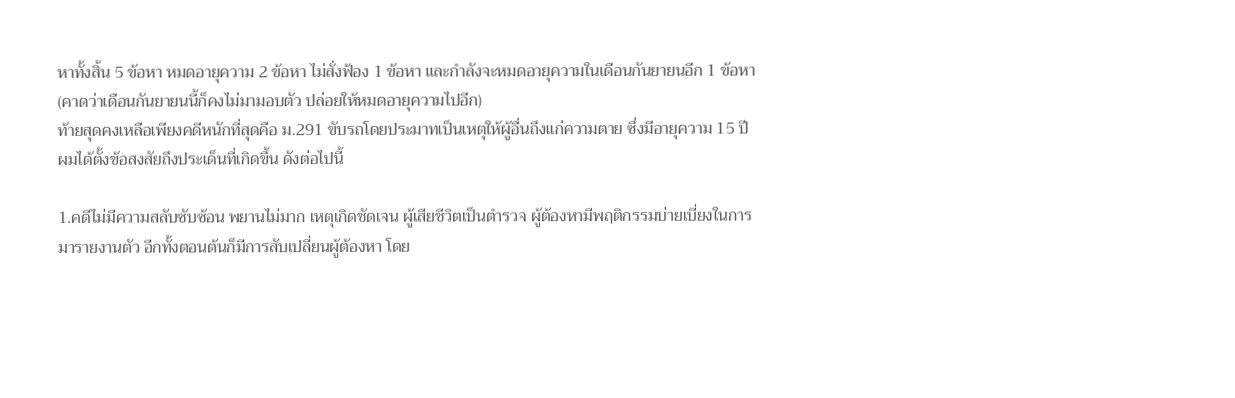หาทั้งสิ้น 5 ข้อหา หมดอายุความ 2 ข้อหา ไม่สั่งฟ้อง 1 ข้อหา และกำลังจะหมดอายุความในเดือนกันยายนอีก 1 ข้อหา (คาดว่าเดือนกันยายนนี้ก็คงไม่มามอบตัว ปล่อยให้หมดอายุความไปอีก)
ท้ายสุดคงเหลือเพียงคดีหนักที่สุดคือ ม.291 ขับรถโดยประมาทเป็นเหตุให้ผู้อื่นถึงแก่ความตาย ซึ่งมีอายุความ 15 ปี
ผมได้ตั้งข้อสงสัยถึงประเด็นที่เกิดขึ้น ดังต่อไปนี้

1.คดีไม่มีความสลับซับซ้อน พยานไม่มาก เหตุเกิดชัดเจน ผู้เสียชีวิตเป็นตำรวจ ผู้ต้องหามีพฤติกรรมบ่ายเบี่ยงในการมารายงานตัว อีกทั้งตอนต้นก็มีการสับเปลี่ยนผู้ต้องหา โดย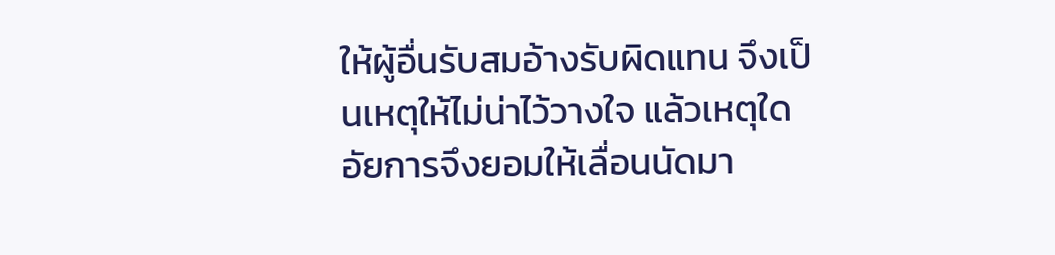ให้ผู้อื่นรับสมอ้างรับผิดแทน จึงเป็นเหตุให้ไม่น่าไว้วางใจ แล้วเหตุใดอัยการจึงยอมให้เลื่อนนัดมา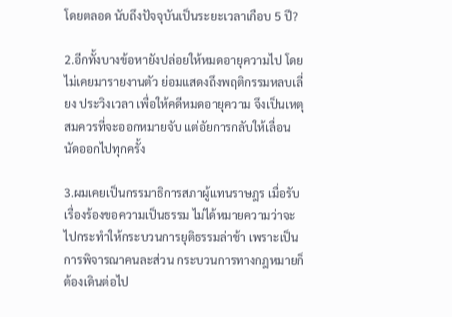โดยตลอด นับถึงปัจจุบันเป็นระยะเวลาเกือบ 5 ปี?

2.อีกทั้งบางข้อหายังปล่อยให้หมดอายุความไป โดยไม่เคยมารายงานตัว ย่อมแสดงถึงพฤติกรรมหลบเลี่ยง ประวิงเวลา เพื่อให้คดีหมดอายุความ จึงเป็นเหตุสมควรที่จะออกหมายจับ แต่อัยการกลับให้เลื่อนนัดออกไปทุกครั้ง

3.ผมเคยเป็นกรรมาธิการสภาผู้แทนราษฎร เมื่อรับเรื่องร้องขอความเป็นธรรม ไม่ได้หมายความว่าจะไปกระทำให้กระบวนการยุติธรรมล่าช้า เพราะเป็นการพิจารณาคนละส่วน กระบวนการทางกฎหมายก็ต้องเดินต่อไป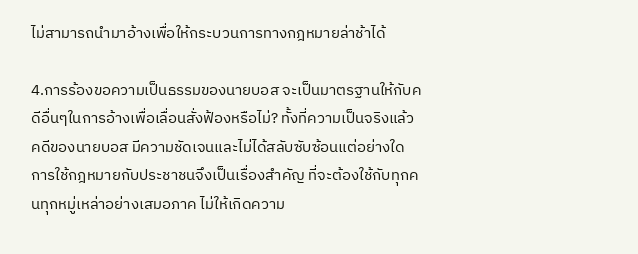ไม่สามารถนำมาอ้างเพื่อให้กระบวนการทางกฎหมายล่าช้าได้

4.การร้องขอความเป็นธรรมของนายบอส จะเป็นมาตรฐานให้กับคดีอื่นๆในการอ้างเพื่อเลื่อนสั่งฟ้องหรือไม่? ทั้งที่ความเป็นจริงแล้วคดีของนายบอส มีความชัดเจนและไม่ได้สลับซับซ้อนแต่อย่างใด การใช้กฎหมายกับประชาชนจึงเป็นเรื่องสำคัญ ที่จะต้องใช้กับทุกคนทุกหมู่เหล่าอย่างเสมอภาค ไม่ให้เกิดความ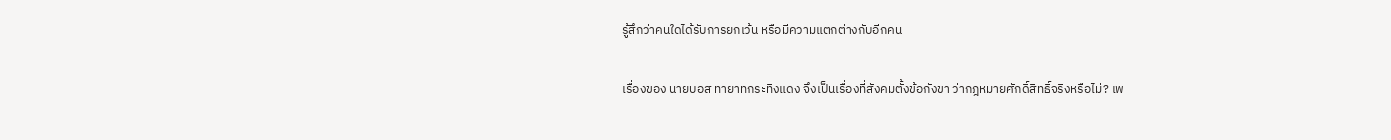รู้สึกว่าคนใดได้รับการยกเว้น หรือมีความแตกต่างกับอีกคน

เรื่องของ นายบอส ทายาทกระทิงแดง จึงเป็นเรื่องที่สังคมตั้งข้อกังขา ว่ากฎหมายศักดิ์สิทธิ์จริงหรือไม่? เพ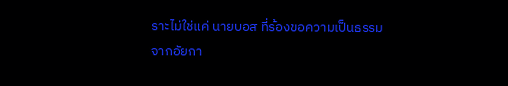ราะไม่ใช่แค่ นายบอส ที่ร้องขอความเป็นธรรมจากอัยกา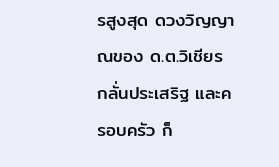รสูงสุด ดวงวิญญาณของ ด.ต.วิเชียร กลั่นประเสริฐ และครอบครัว ก็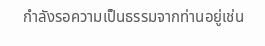กำลังรอความเป็นธรรมจากท่านอยู่เช่น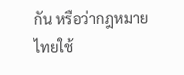กัน หรือว่ากฎหมายไทยใช้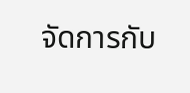จัดการกับ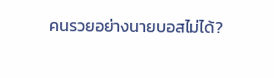คนรวยอย่างนายบอสไม่ได้?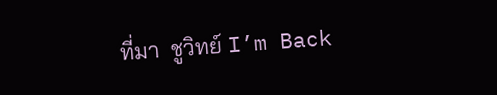ที่มา  ชูวิทย์ I’m Back